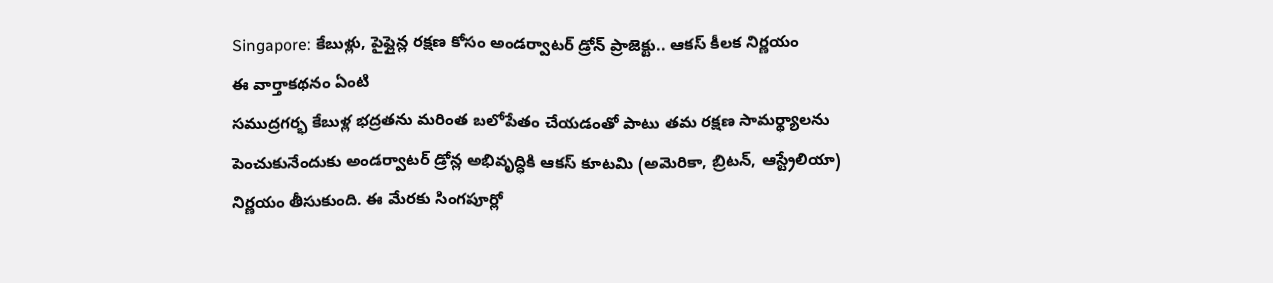Singapore: కేబుళ్లు, పైప్లైన్ల రక్షణ కోసం అండర్వాటర్ డ్రోన్ ప్రాజెక్టు.. ఆకస్ కీలక నిర్ణయం
ఈ వార్తాకథనం ఏంటి
సముద్రగర్భ కేబుళ్ల భద్రతను మరింత బలోపేతం చేయడంతో పాటు తమ రక్షణ సామర్థ్యాలను పెంచుకునేందుకు అండర్వాటర్ డ్రోన్ల అభివృద్ధికి ఆకస్ కూటమి (అమెరికా, బ్రిటన్, ఆస్ట్రేలియా) నిర్ణయం తీసుకుంది. ఈ మేరకు సింగపూర్లో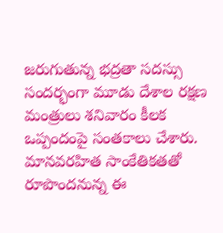జరుగుతున్న భద్రతా సదస్సు సందర్భంగా మూడు దేశాల రక్షణ మంత్రులు శనివారం కీలక ఒప్పందంపై సంతకాలు చేశారు. మానవరహిత సాంకేతికతతో రూపొందనున్న ఈ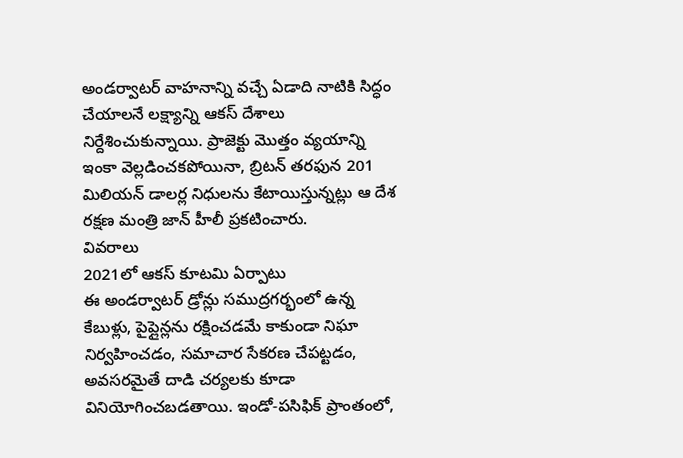అండర్వాటర్ వాహనాన్ని వచ్చే ఏడాది నాటికి సిద్ధం చేయాలనే లక్ష్యాన్ని ఆకస్ దేశాలు నిర్దేశించుకున్నాయి. ప్రాజెక్టు మొత్తం వ్యయాన్ని ఇంకా వెల్లడించకపోయినా, బ్రిటన్ తరఫున 201 మిలియన్ డాలర్ల నిధులను కేటాయిస్తున్నట్లు ఆ దేశ రక్షణ మంత్రి జాన్ హీలీ ప్రకటించారు.
వివరాలు
2021లో ఆకస్ కూటమి ఏర్పాటు
ఈ అండర్వాటర్ డ్రోన్లు సముద్రగర్భంలో ఉన్న కేబుళ్లు, పైప్లైన్లను రక్షించడమే కాకుండా నిఘా నిర్వహించడం, సమాచార సేకరణ చేపట్టడం, అవసరమైతే దాడి చర్యలకు కూడా వినియోగించబడతాయి. ఇండో-పసిఫిక్ ప్రాంతంలో,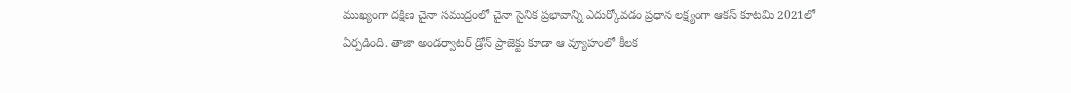ముఖ్యంగా దక్షిణ చైనా సముద్రంలో చైనా సైనిక ప్రభావాన్ని ఎదుర్కోవడం ప్రధాన లక్ష్యంగా ఆకస్ కూటమి 2021లో ఏర్పడింది. తాజా అండర్వాటర్ డ్రోన్ ప్రాజెక్టు కూడా ఆ వ్యూహంలో కీలక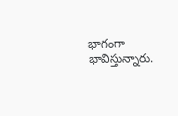భాగంగా భావిస్తున్నారు.